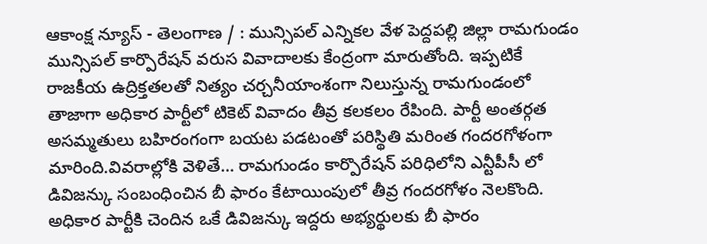ఆకాంక్ష న్యూస్ - తెలంగాణ / : మున్సిపల్ ఎన్నికల వేళ పెద్దపల్లి జిల్లా రామగుండం మున్సిపల్ కార్పొరేషన్ వరుస వివాదాలకు కేంద్రంగా మారుతోంది. ఇప్పటికే రాజకీయ ఉద్రిక్తతలతో నిత్యం చర్చనీయాంశంగా నిలుస్తున్న రామగుండంలో తాజాగా అధికార పార్టీలో టికెట్ వివాదం తీవ్ర కలకలం రేపింది. పార్టీ అంతర్గత అసమ్మతులు బహిరంగంగా బయట పడటంతో పరిస్థితి మరింత గందరగోళంగా మారింది.వివరాల్లోకి వెళితే… రామగుండం కార్పొరేషన్ పరిధిలోని ఎన్టీపీసీ లో డివిజన్కు సంబంధించిన బీ ఫారం కేటాయింపులో తీవ్ర గందరగోళం నెలకొంది. అధికార పార్టీకి చెందిన ఒకే డివిజన్కు ఇద్దరు అభ్యర్థులకు బీ ఫారం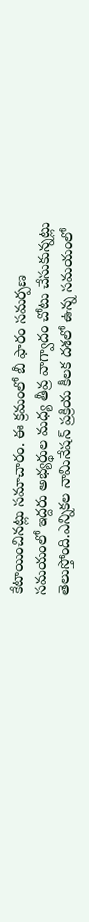కేటాయించినట్లు సమాచారం. ఈ క్రమంలో బీ ఫారం సమర్పణ సమయంలో ఇద్దరు అభ్యర్థుల మధ్య తీవ్ర వాగ్వాదం చోటు చేసుకున్నట్లు తెలుస్తోంది.ఎన్నికల నామినేషన్ ప్రక్రియ కీలక దశలో ఉన్న సమయంలో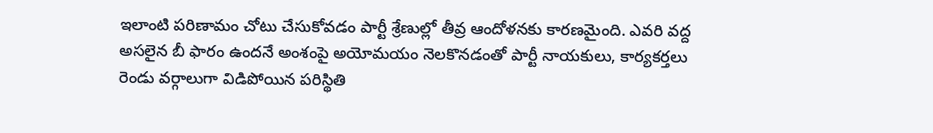ఇలాంటి పరిణామం చోటు చేసుకోవడం పార్టీ శ్రేణుల్లో తీవ్ర ఆందోళనకు కారణమైంది. ఎవరి వద్ద అసలైన బీ ఫారం ఉందనే అంశంపై అయోమయం నెలకొనడంతో పార్టీ నాయకులు, కార్యకర్తలు రెండు వర్గాలుగా విడిపోయిన పరిస్థితి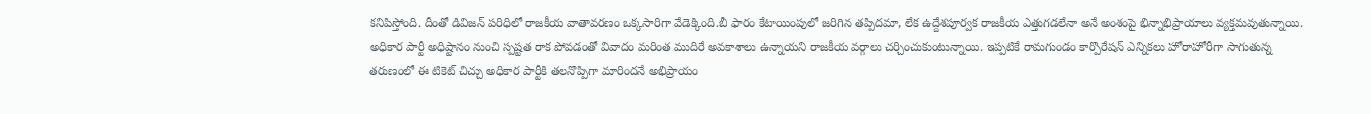కనిపిస్తోంది. దీంతో డివిజన్ పరిధిలో రాజకీయ వాతావరణం ఒక్కసారిగా వేడెక్కింది.బీ ఫారం కేటాయింపులో జరిగిన తప్పిదమా, లేక ఉద్దేశపూర్వక రాజకీయ ఎత్తుగడలేనా అనే అంశంపై భిన్నాభిప్రాయాలు వ్యక్తమవుతున్నాయి. అధికార పార్టీ అధిష్టానం నుంచి స్పష్టత రాక పోవడంతో వివాదం మరింత ముదిరే అవకాశాలు ఉన్నాయని రాజకీయ వర్గాలు చర్చించుకుంటున్నాయి. ఇప్పటికే రామగుండం కార్పొరేషన్ ఎన్నికలు హోరాహోరీగా సాగుతున్న తరుణంలో ఈ టికెట్ చిచ్చు అధికార పార్టీకి తలనొప్పిగా మారిందనే అభిప్రాయం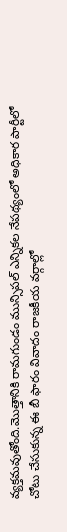వ్యక్తమవుతోంది.మొత్తానికి రామగుండం మున్సిపల్ ఎన్నికల నేపథ్యంలో అధికార పార్టీలో చోటు చేసుకున్న ఈ బీ ఫారం వివాదం రాజకీయ వర్గాల్లో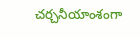చర్చనీయాంశంగా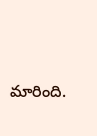మారింది.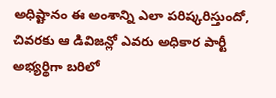అధిష్టానం ఈ అంశాన్ని ఎలా పరిష్కరిస్తుందో, చివరకు ఆ డివిజన్లో ఎవరు అధికార పార్టీ అభ్యర్థిగా బరిలో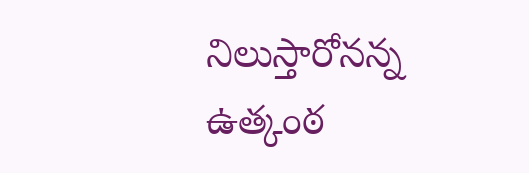నిలుస్తారోనన్న ఉత్కంఠ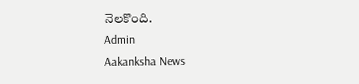నెలకొంది.
Admin
Aakanksha News